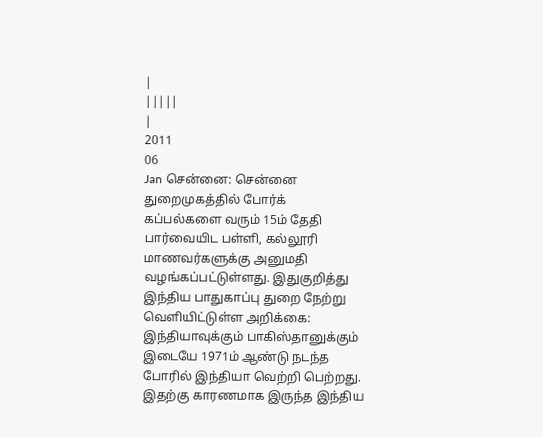|
|||||
|
2011
06
Jan சென்னை: சென்னை துறைமுகத்தில் போர்க் கப்பல்களை வரும் 15ம் தேதி பார்வையிட பள்ளி, கல்லூரி மாணவர்களுக்கு அனுமதி வழங்கப்பட்டுள்ளது. இதுகுறித்து இந்திய பாதுகாப்பு துறை நேற்று வெளியிட்டுள்ள அறிக்கை: இந்தியாவுக்கும் பாகிஸ்தானுக்கும் இடையே 1971ம் ஆண்டு நடந்த போரில் இந்தியா வெற்றி பெற்றது. இதற்கு காரணமாக இருந்த இந்திய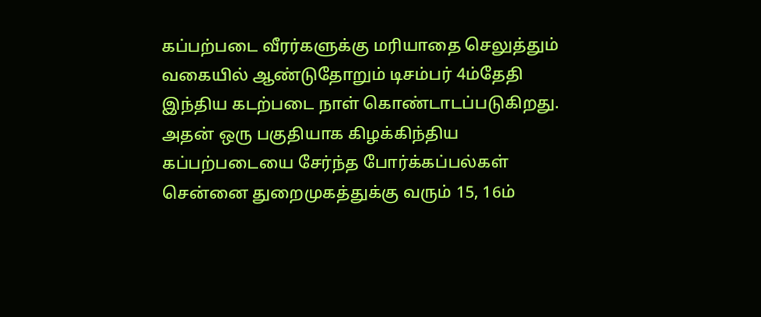கப்பற்படை வீரர்களுக்கு மரியாதை செலுத்தும் வகையில் ஆண்டுதோறும் டிசம்பர் 4ம்தேதி இந்திய கடற்படை நாள் கொண்டாடப்படுகிறது. அதன் ஒரு பகுதியாக கிழக்கிந்திய கப்பற்படையை சேர்ந்த போர்க்கப்பல்கள் சென்னை துறைமுகத்துக்கு வரும் 15, 16ம்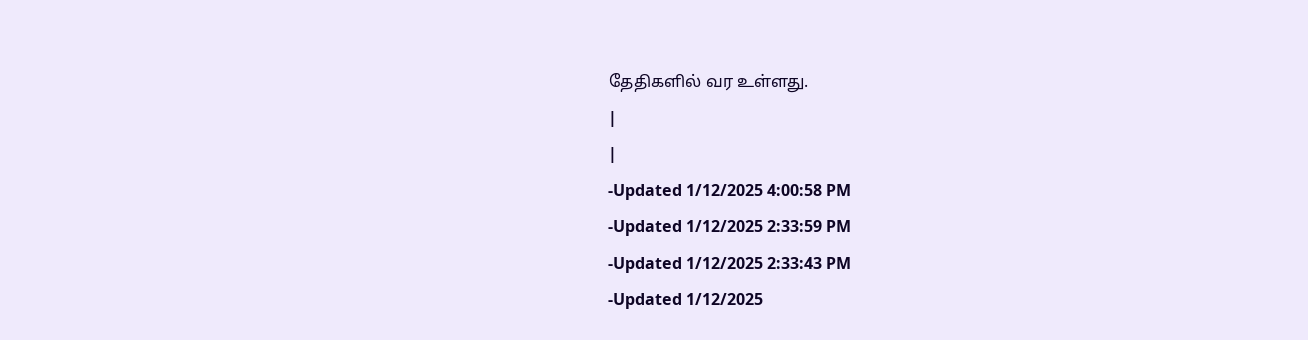தேதிகளில் வர உள்ளது.
|
|
-Updated 1/12/2025 4:00:58 PM
-Updated 1/12/2025 2:33:59 PM
-Updated 1/12/2025 2:33:43 PM
-Updated 1/12/2025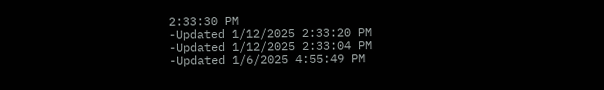2:33:30 PM
-Updated 1/12/2025 2:33:20 PM
-Updated 1/12/2025 2:33:04 PM
-Updated 1/6/2025 4:55:49 PM